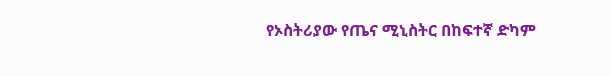የኦስትሪያው የጤና ሚኒስትር በከፍተኛ ድካም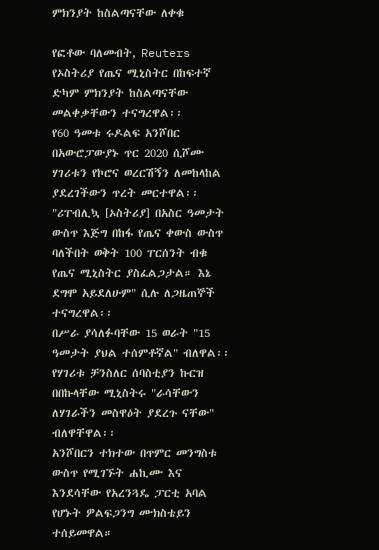ምክንያት ከስልጣናቸው ለቀቁ

የፎቶው ባለመብት, Reuters
የኦስትሪያ የጤና ሚኒስትር በከፍተኛ ድካም ምክንያት ከስልጣናቸው መልቀቃቸውን ተናግረዋል፡፡
የ60 ዓመቱ ሩዶልፍ አንሾበር በአውሮፓውያኑ ጥር 2020 ሲሾሙ ሃገሪቱን የኮሮና ወረርሽኝን ለመከላከል ያደረገችውን ጥረት መርተዋል፡፡
"ሪፐብሊኳ [ኦስትሪያ] በአስር ዓመታት ውስጥ እጅግ በከፋ የጤና ቀውስ ውስጥ ባለችበት ወቅት 100 ፐርሰንት ብቁ የጤና ሚኒስትር ያስፈልጋታል። እኔ ደግሞ አይደለሁም" ሲሉ ለጋዜጠኞች ተናግረዋል፡፡
በሥራ ያሳለፉባቸው 15 ወራት "15 ዓመታት ያህል ተሰምቶኛል" ብለዋል፡፡ የሃገሪቱ ቻንስለር ሰባስቲያን ኩርዝ በበኩላቸው ሚኒስትሩ "ራሳቸውን ለሃገራችን መስዋዕት ያደረጉ ናቸው" ብለዋቸዋል፡፡
አንሾበርን ተክተው በጥምር መንግስቱ ውስጥ የሚገኙት ሐኪሙ እና እንደሳቸው የአረንጓዴ ፓርቲ አባል የሆኑት ዎልፍጋንግ ሙክስቴይን ተሰይመዋል።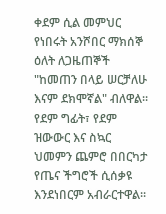ቀደም ሲል መምህር የነበሩት አንሾበር ማክሰኞ ዕለት ለጋዜጠኞች "ከመጠን በላይ ሠርቻለሁ እናም ደክሞኛል" ብለዋል፡፡
የደም ግፊት፣ የደም ዝውውር እና ስኳር ህመምን ጨምሮ በበርካታ የጤና ችግሮች ሲሰቃዩ እንደነበርም አብራርተዋል፡፡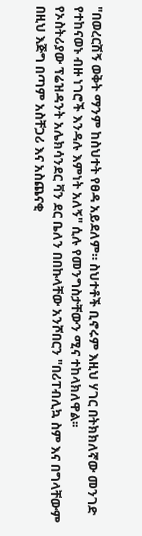"በወረርሽኝ ወቅት ማንም ከስህተት የፀዳ አይደለም። ስህተቶች ቢኖሩም እዚህ ሃገር በትክክለኛው መንገድ የተከናወኑ ብዙ ነገሮች እንዳሉ እምነት አለኝ" ሲሉ የመንግስታቸውን ሚና ተከላክለዋል፡፡
የኦስትሪያው ፕሬዝዳንት አሌክሳንደር ቫን ደር ቤለን በበኩላቸው አንሾበርን "በሪፐብሊኳ ስም እና በግላቸውም በዚህ እጅግ በጣም አስቸጋሪ እና አስጨናቂ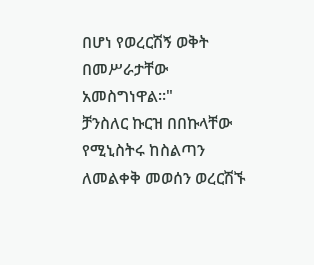በሆነ የወረርሽኝ ወቅት በመሥራታቸው አመስግነዋል፡፡"
ቻንስለር ኩርዝ በበኩላቸው የሚኒስትሩ ከስልጣን ለመልቀቅ መወሰን ወረርሽኙ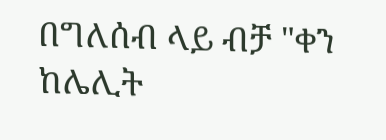በግለሰብ ላይ ብቻ "ቀን ከሌሊት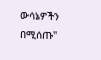ውሳኔዎችን በሚሰጡ"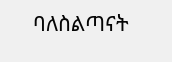ባለስልጣናት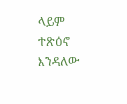ላይም ተጽዕኖ እንዳለው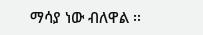ማሳያ ነው ብለዋል ፡፡